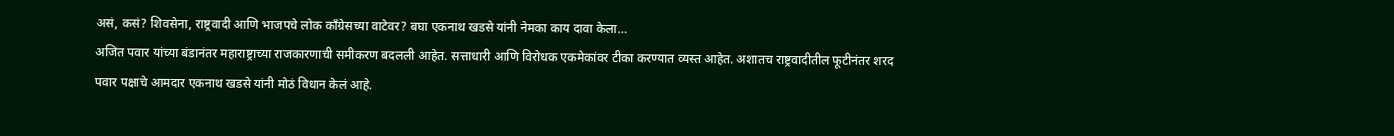असं, कसं? शिवसेना, राष्ट्रवादी आणि भाजपचे लोक काँग्रेसच्या वाटेवर? बघा एकनाथ खडसे यांनी नेमका काय दावा केला…
अजित पवार यांच्या बंडानंतर महाराष्ट्राच्या राजकारणाची समीकरण बदलली आहेत. सत्ताधारी आणि विरोधक एकमेकांवर टीका करण्यात व्यस्त आहेत. अशातच राष्ट्रवादीतील फूटीनंतर शरद पवार पक्षाचे आमदार एकनाथ खडसे यांनी मोठं विधान केलं आहे.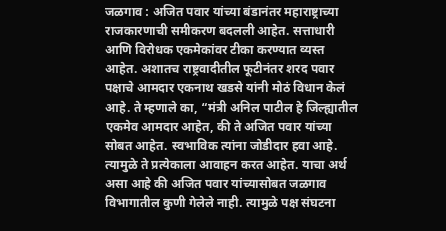जळगाव : अजित पवार यांच्या बंडानंतर महाराष्ट्राच्या राजकारणाची समीकरण बदलली आहेत. सत्ताधारी आणि विरोधक एकमेकांवर टीका करण्यात व्यस्त आहेत. अशातच राष्ट्रवादीतील फूटीनंतर शरद पवार पक्षाचे आमदार एकनाथ खडसे यांनी मोठं विधान केलं आहे. ते म्हणाले का, “मंत्री अनिल पाटील हे जिल्ह्यातील एकमेव आमदार आहेत, की ते अजित पवार यांच्या सोबत आहेत. स्वभाविक त्यांना जोडीदार हवा आहे. त्यामुळे ते प्रत्येकाला आवाहन करत आहेत. याचा अर्थ असा आहे की अजित पवार यांच्यासोबत जळगाव विभागातील कुणी गेलेले नाही. त्यामुळे पक्ष संघटना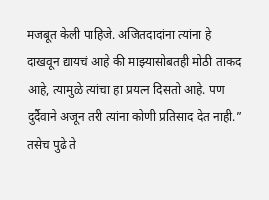मजबूत केली पाहिजे. अजितदादांना त्यांना हे दाखवून द्यायचं आहे की माझ्यासोबतही मोठी ताकद आहे, त्यामुळे त्यांचा हा प्रयत्न दिसतो आहे. पण दुर्दैवाने अजून तरी त्यांना कोणी प्रतिसाद देत नाही.” तसेच पुढे ते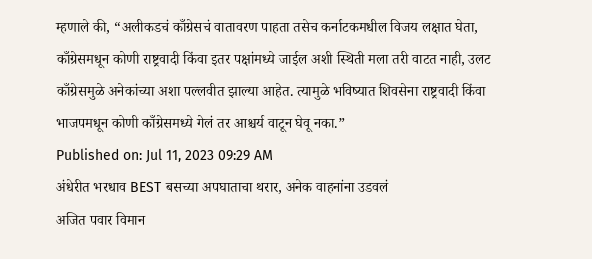म्हणाले की, “अलीकडचं काँग्रेसचं वातावरण पाहता तसेच कर्नाटकमधील विजय लक्षात घेता, काँग्रेसमधून कोणी राष्ट्रवादी किंवा इतर पक्षांमध्ये जाईल अशी स्थिती मला तरी वाटत नाही, उलट काँग्रेसमुळे अनेकांच्या अशा पल्लवीत झाल्या आहेत. त्यामुळे भविष्यात शिवसेना राष्ट्रवादी किंवा भाजपमधून कोणी काँग्रेसमध्ये गेलं तर आश्चर्य वाटून घेवू नका.”
Published on: Jul 11, 2023 09:29 AM
अंधेरीत भरधाव BEST बसच्या अपघाताचा थरार, अनेक वाहनांना उडवलं
अजित पवार विमान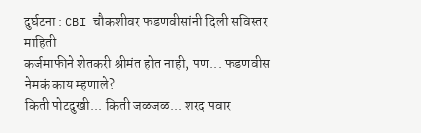दुर्घटना : CBI चौकशीवर फडणवीसांनी दिली सविस्तर माहिती
कर्जमाफीने शेतकरी श्रीमंत होत नाही, पण... फडणवीस नेमकं काय म्हणाले?
किती पोटदुखी... किती जळजळ... शरद पवार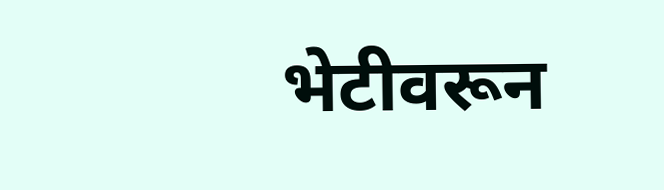भेटीवरून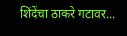शिंदेंचा ठाकरे गटावर...